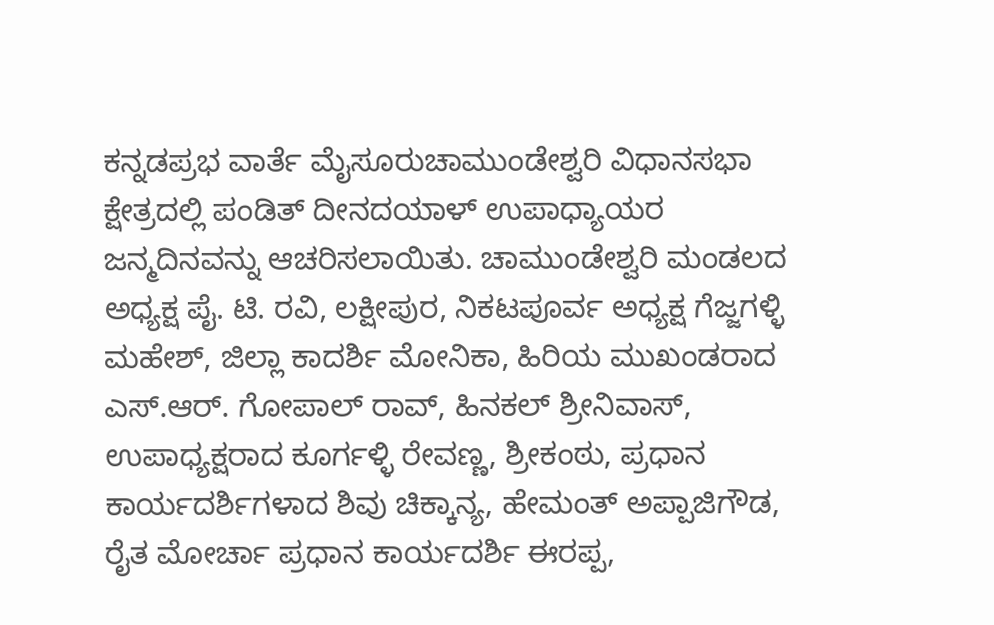ಕನ್ನಡಪ್ರಭ ವಾರ್ತೆ ಮೈಸೂರುಚಾಮುಂಡೇಶ್ವರಿ ವಿಧಾನಸಭಾ ಕ್ಷೇತ್ರದಲ್ಲಿ ಪಂಡಿತ್ ದೀನದಯಾಳ್ ಉಪಾಧ್ಯಾಯರ ಜನ್ಮದಿನವನ್ನು ಆಚರಿಸಲಾಯಿತು. ಚಾಮುಂಡೇಶ್ವರಿ ಮಂಡಲದ ಅಧ್ಯಕ್ಷ ಪೈ. ಟಿ. ರವಿ, ಲಕ್ಷೀಪುರ, ನಿಕಟಪೂರ್ವ ಅಧ್ಯಕ್ಷ ಗೆಜ್ಜಗಳ್ಳಿ ಮಹೇಶ್, ಜಿಲ್ಲಾ ಕಾದರ್ಶಿ ಮೋನಿಕಾ, ಹಿರಿಯ ಮುಖಂಡರಾದ ಎಸ್.ಆರ್. ಗೋಪಾಲ್ ರಾವ್, ಹಿನಕಲ್ ಶ್ರೀನಿವಾಸ್, ಉಪಾಧ್ಯಕ್ಷರಾದ ಕೂರ್ಗಳ್ಳಿ ರೇವಣ್ಣ, ಶ್ರೀಕಂಠು, ಪ್ರಧಾನ ಕಾರ್ಯದರ್ಶಿಗಳಾದ ಶಿವು ಚಿಕ್ಕಾನ್ಯ, ಹೇಮಂತ್ ಅಪ್ಪಾಜಿಗೌಡ, ರೈತ ಮೋರ್ಚಾ ಪ್ರಧಾನ ಕಾರ್ಯದರ್ಶಿ ಈರಪ್ಪ,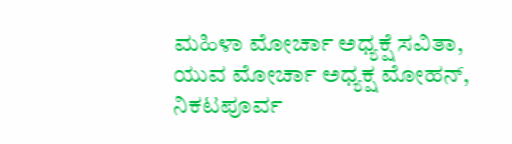ಮಹಿಳಾ ಮೋರ್ಚಾ ಅಧ್ಯಕ್ಷೆ ಸವಿತಾ, ಯುವ ಮೋರ್ಚಾ ಅಧ್ಯಕ್ಷ ಮೋಹನ್, ನಿಕಟಪೂರ್ವ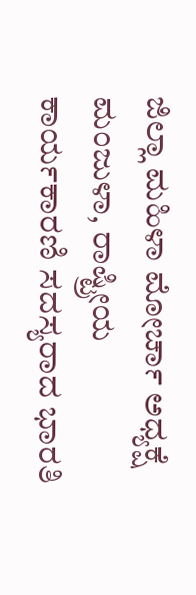ಜಿಲ್ಲಾ ಮಹಿಳಾ ಮೋರ್ಚಾ ಅಧ್ಯಕ್ಷೆ ಮಂಜುಳಾ, ರಾಷ್ಟ್ರೀಯ ಕಾರ್ಯಕಾರಣಿ ಸದಸ್ಯರಾದ ಭಾರತಿ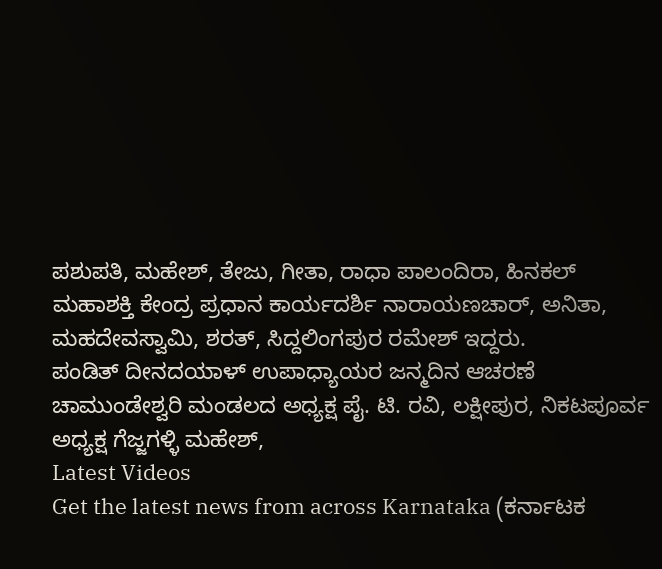ಪಶುಪತಿ, ಮಹೇಶ್, ತೇಜು, ಗೀತಾ, ರಾಧಾ ಪಾಲಂದಿರಾ, ಹಿನಕಲ್ ಮಹಾಶಕ್ತಿ ಕೇಂದ್ರ ಪ್ರಧಾನ ಕಾರ್ಯದರ್ಶಿ ನಾರಾಯಣಚಾರ್, ಅನಿತಾ, ಮಹದೇವಸ್ವಾಮಿ, ಶರತ್, ಸಿದ್ದಲಿಂಗಪುರ ರಮೇಶ್ ಇದ್ದರು.
ಪಂಡಿತ್ ದೀನದಯಾಳ್ ಉಪಾಧ್ಯಾಯರ ಜನ್ಮದಿನ ಆಚರಣೆ
ಚಾಮುಂಡೇಶ್ವರಿ ಮಂಡಲದ ಅಧ್ಯಕ್ಷ ಪೈ. ಟಿ. ರವಿ, ಲಕ್ಷೀಪುರ, ನಿಕಟಪೂರ್ವ ಅಧ್ಯಕ್ಷ ಗೆಜ್ಜಗಳ್ಳಿ ಮಹೇಶ್,
Latest Videos
Get the latest news from across Karnataka (ಕರ್ನಾಟಕ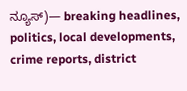ನ್ಯೂಸ್)— breaking headlines, politics, local developments, crime reports, district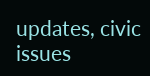updates, civic issues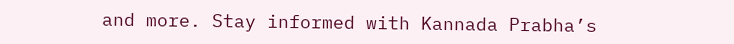and more. Stay informed with Kannada Prabha’s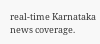real‑time Karnataka news coverage.